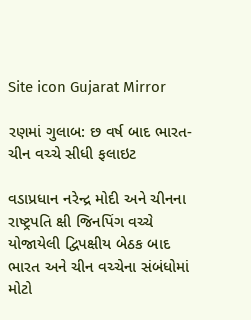Site icon Gujarat Mirror

રણમાં ગુલાબ: છ વર્ષ બાદ ભારત-ચીન વચ્ચે સીધી ફલાઇટ

વડાપ્રધાન નરેન્દ્ર મોદી અને ચીનના રાષ્ટ્રપતિ ક્ષી જિનપિંગ વચ્ચે યોજાયેલી દ્વિપક્ષીય બેઠક બાદ ભારત અને ચીન વચ્ચેના સંબંધોમાં મોટો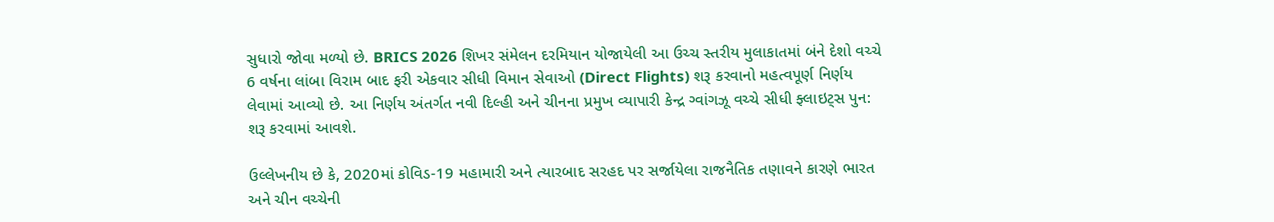સુધારો જોવા મળ્યો છે. BRICS 2026 શિખર સંમેલન દરમિયાન યોજાયેલી આ ઉચ્ચ સ્તરીય મુલાકાતમાં બંને દેશો વચ્ચે 6 વર્ષના લાંબા વિરામ બાદ ફરી એકવાર સીધી વિમાન સેવાઓ (Direct Flights) શરૂ કરવાનો મહત્વપૂર્ણ નિર્ણય લેવામાં આવ્યો છે. આ નિર્ણય અંતર્ગત નવી દિલ્હી અને ચીનના પ્રમુખ વ્યાપારી કેન્દ્ર ગ્વાંગઝૂ વચ્ચે સીધી ફ્લાઇટ્સ પુન: શરૂ કરવામાં આવશે.

ઉલ્લેખનીય છે કે, 2020માં કોવિડ-19 મહામારી અને ત્યારબાદ સરહદ પર સર્જાયેલા રાજનૈતિક તણાવને કારણે ભારત અને ચીન વચ્ચેની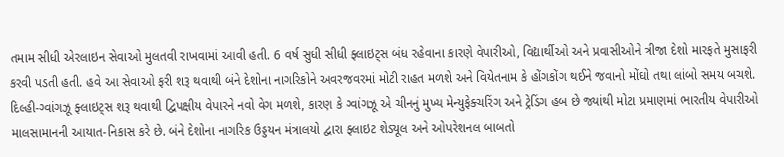તમામ સીધી એરલાઇન સેવાઓ મુલતવી રાખવામાં આવી હતી. 6 વર્ષ સુધી સીધી ફ્લાઇટ્સ બંધ રહેવાના કારણે વેપારીઓ, વિદ્યાર્થીઓ અને પ્રવાસીઓને ત્રીજા દેશો મારફતે મુસાફરી કરવી પડતી હતી. હવે આ સેવાઓ ફરી શરૂ થવાથી બંને દેશોના નાગરિકોને અવરજવરમાં મોટી રાહત મળશે અને વિયેતનામ કે હોંગકોંગ થઈને જવાનો મોંઘો તથા લાંબો સમય બચશે. દિલ્હી-ગ્વાંગઝૂ ફ્લાઇટ્સ શરૂ થવાથી દ્વિપક્ષીય વેપારને નવો વેગ મળશે, કારણ કે ગ્વાંગઝૂ એ ચીનનું મુખ્ય મેન્યુફેક્ચરિંગ અને ટ્રેડિંગ હબ છે જ્યાંથી મોટા પ્રમાણમાં ભારતીય વેપારીઓ માલસામાનની આયાત-નિકાસ કરે છે. બંને દેશોના નાગરિક ઉડ્ડયન મંત્રાલયો દ્વારા ફ્લાઇટ શેડ્યૂલ અને ઓપરેશનલ બાબતો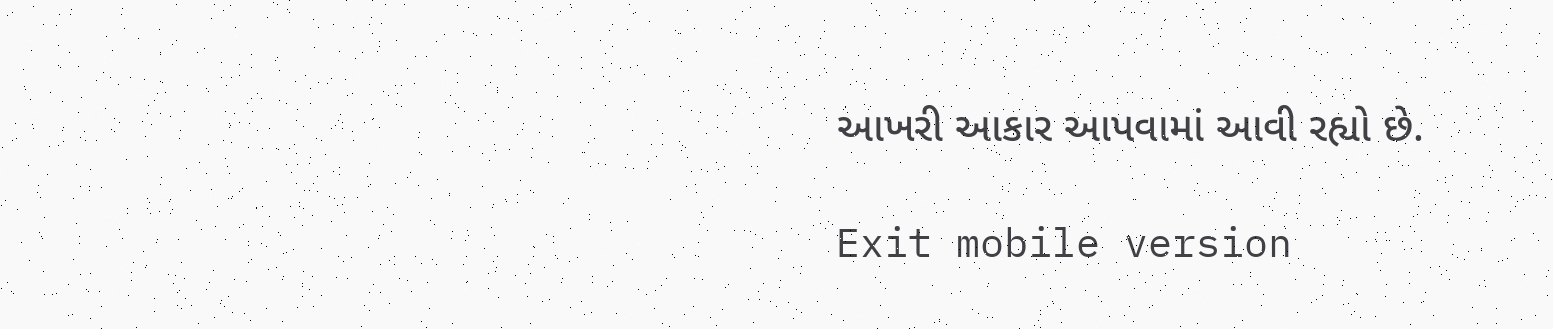આખરી આકાર આપવામાં આવી રહ્યો છે.

Exit mobile version